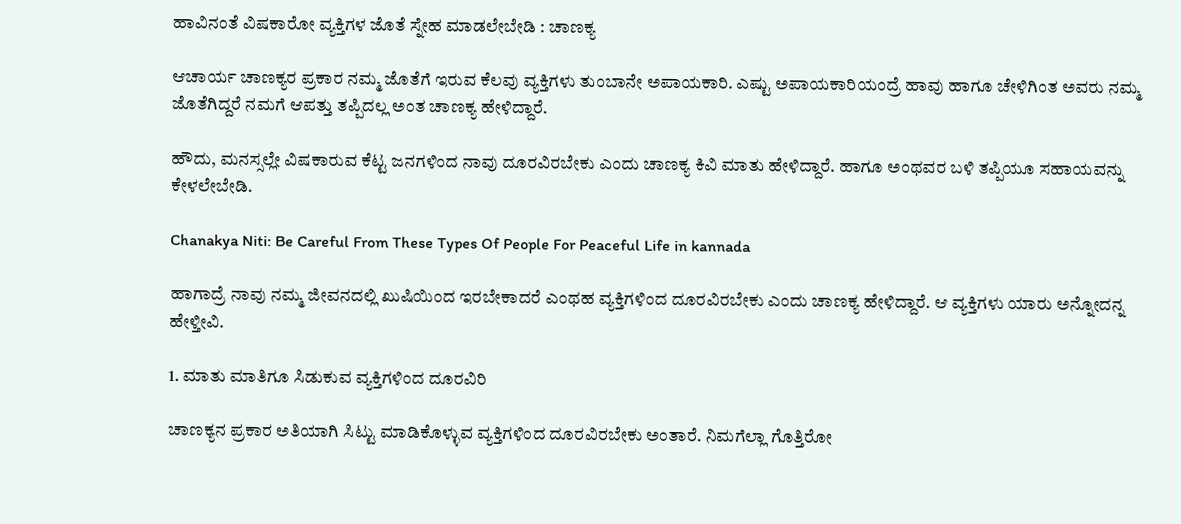ಹಾವಿನಂತೆ ವಿಷಕಾರೋ ವ್ಯಕ್ತಿಗಳ ಜೊತೆ ಸ್ನೇಹ ಮಾಡಲೇಬೇಡಿ : ಚಾಣಕ್ಯ

ಆಚಾರ್ಯ ಚಾಣಕ್ಯರ ಪ್ರಕಾರ ನಮ್ಮ ಜೊತೆಗೆ ಇರುವ ಕೆಲವು ವ್ಯಕ್ತಿಗಳು ತುಂಬಾನೇ ಅಪಾಯಕಾರಿ. ಎಷ್ಟು ಅಪಾಯಕಾರಿಯಂದ್ರೆ ಹಾವು ಹಾಗೂ ಚೇಳಿಗಿಂತ ಅವರು ನಮ್ಮ ಜೊತೆಗಿದ್ದರೆ ನಮಗೆ ಆಪತ್ತು ತಪ್ಪಿದಲ್ಲ ಅಂತ ಚಾಣಕ್ಯ ಹೇಳಿದ್ದಾರೆ.

ಹೌದು, ಮನಸ್ಸಲ್ಲೇ ವಿಷಕಾರುವ ಕೆಟ್ಟ ಜನಗಳಿಂದ ನಾವು ದೂರವಿರಬೇಕು ಎಂದು ಚಾಣಕ್ಯ ಕಿವಿ ಮಾತು ಹೇಳಿದ್ದಾರೆ. ಹಾಗೂ ಅಂಥವರ ಬಳಿ ತಪ್ಪಿಯೂ ಸಹಾಯವನ್ನು ಕೇಳಲೇಬೇಡಿ.

Chanakya Niti: Be Careful From These Types Of People For Peaceful Life in kannada

ಹಾಗಾದ್ರೆ ನಾವು ನಮ್ಮ ಜೀವನದಲ್ಲಿ ಖುಷಿಯಿಂದ ಇರಬೇಕಾದರೆ ಎಂಥಹ ವ್ಯಕ್ತಿಗಳಿಂದ ದೂರವಿರಬೇಕು ಎಂದು ಚಾಣಕ್ಯ ಹೇಳಿದ್ದಾರೆ. ಆ ವ್ಯಕ್ತಿಗಳು ಯಾರು ಅನ್ನೋದನ್ನ ಹೇಳ್ತೀವಿ.

1. ಮಾತು ಮಾತಿಗೂ ಸಿಡುಕುವ ವ್ಯಕ್ತಿಗಳಿಂದ ದೂರವಿರಿ

ಚಾಣಕ್ಯನ ಪ್ರಕಾರ ಅತಿಯಾಗಿ ಸಿಟ್ಟು ಮಾಡಿಕೊಳ್ಳುವ ವ್ಯಕ್ತಿಗಳಿಂದ ದೂರವಿರಬೇಕು ಅಂತಾರೆ. ನಿಮಗೆಲ್ಲಾ ಗೊತ್ತಿರೋ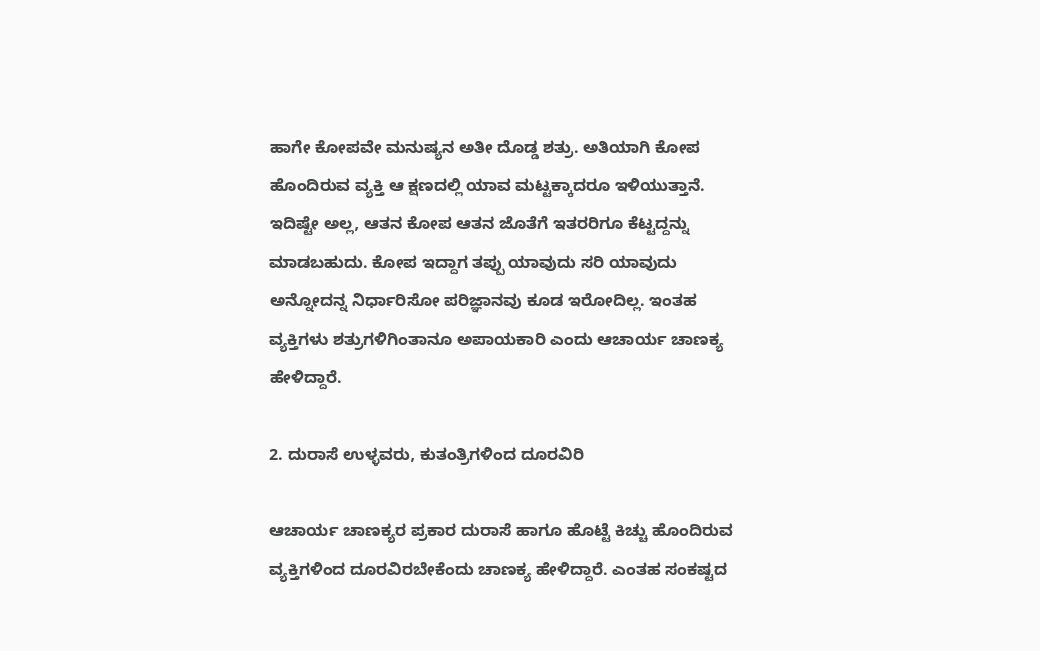ಹಾಗೇ ಕೋಪವೇ ಮನುಷ್ಯನ ಅತೀ ದೊಡ್ಡ ಶತ್ರು. ಅತಿಯಾಗಿ ಕೋಪ ಹೊಂದಿರುವ ವ್ಯಕ್ತಿ ಆ ಕ್ಷಣದಲ್ಲಿ ಯಾವ ಮಟ್ಟಕ್ಕಾದರೂ ಇಳಿಯುತ್ತಾನೆ. ಇದಿಷ್ಟೇ ಅಲ್ಲ, ಆತನ ಕೋಪ ಆತನ ಜೊತೆಗೆ ಇತರರಿಗೂ ಕೆಟ್ಟದ್ದನ್ನು ಮಾಡಬಹುದು. ಕೋಪ ಇದ್ದಾಗ ತಪ್ಪು ಯಾವುದು ಸರಿ ಯಾವುದು ಅನ್ನೋದನ್ನ ನಿರ್ಧಾರಿಸೋ ಪರಿಜ್ಞಾನವು ಕೂಡ ಇರೋದಿಲ್ಲ. ಇಂತಹ ವ್ಯಕ್ತಿಗಳು ಶತ್ರುಗಳಿಗಿಂತಾನೂ ಅಪಾಯಕಾರಿ ಎಂದು ಆಚಾರ್ಯ ಚಾಣಕ್ಯ ಹೇಳಿದ್ದಾರೆ.

2. ದುರಾಸೆ ಉಳ್ಳವರು, ಕುತಂತ್ರಿಗಳಿಂದ ದೂರವಿರಿ

ಆಚಾರ್ಯ ಚಾಣಕ್ಯರ ಪ್ರಕಾರ ದುರಾಸೆ ಹಾಗೂ ಹೊಟ್ಟೆ ಕಿಚ್ಚು ಹೊಂದಿರುವ ವ್ಯಕ್ತಿಗಳಿಂದ ದೂರವಿರಬೇಕೆಂದು ಚಾಣಕ್ಯ ಹೇಳಿದ್ದಾರೆ. ಎಂತಹ ಸಂಕಷ್ಟದ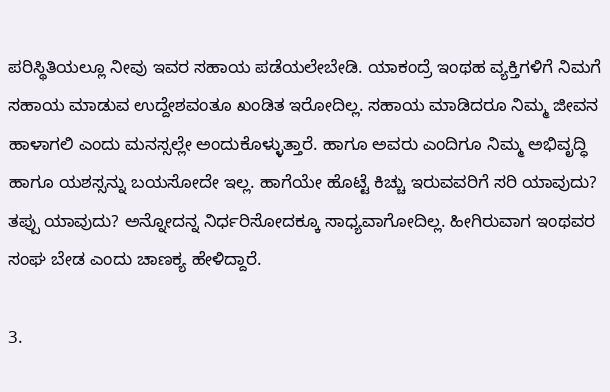ಪರಿಸ್ಥಿತಿಯಲ್ಲೂ ನೀವು ಇವರ ಸಹಾಯ ಪಡೆಯಲೇಬೇಡಿ. ಯಾಕಂದ್ರೆ ಇಂಥಹ ವ್ಯಕ್ತಿಗಳಿಗೆ ನಿಮಗೆ ಸಹಾಯ ಮಾಡುವ ಉದ್ದೇಶವಂತೂ ಖಂಡಿತ ಇರೋದಿಲ್ಲ. ಸಹಾಯ ಮಾಡಿದರೂ ನಿಮ್ಮ ಜೀವನ ಹಾಳಾಗಲಿ ಎಂದು ಮನಸ್ಸಲ್ಲೇ ಅಂದುಕೊಳ್ಳುತ್ತಾರೆ. ಹಾಗೂ ಅವರು ಎಂದಿಗೂ ನಿಮ್ಮ ಅಭಿವೃದ್ಧಿ ಹಾಗೂ ಯಶಸ್ಸನ್ನು ಬಯಸೋದೇ ಇಲ್ಲ. ಹಾಗೆಯೇ ಹೊಟ್ಟೆ ಕಿಚ್ಚು ಇರುವವರಿಗೆ ಸರಿ ಯಾವುದು? ತಪ್ಪು ಯಾವುದು? ಅನ್ನೋದನ್ನ ನಿರ್ಧರಿಸೋದಕ್ಕೂ ಸಾಧ್ಯವಾಗೋದಿಲ್ಲ. ಹೀಗಿರುವಾಗ ಇಂಥವರ ಸಂಘ ಬೇಡ ಎಂದು ಚಾಣಕ್ಯ ಹೇಳಿದ್ದಾರೆ.

3.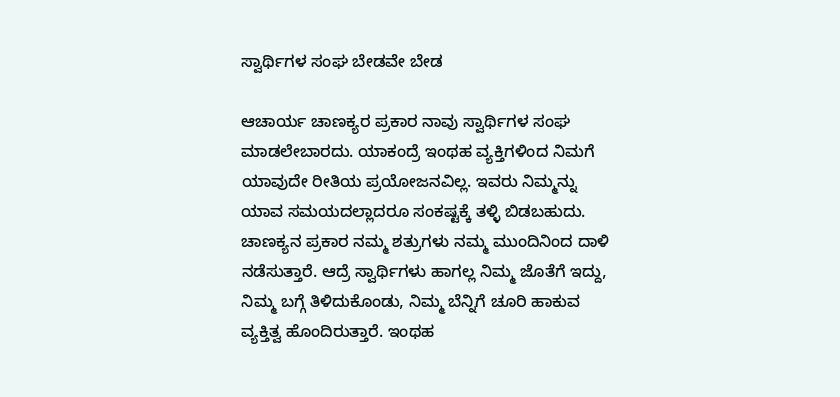ಸ್ವಾರ್ಥಿಗಳ ಸಂಘ ಬೇಡವೇ ಬೇಡ

ಆಚಾರ್ಯ ಚಾಣಕ್ಯರ ಪ್ರಕಾರ ನಾವು ಸ್ವಾರ್ಥಿಗಳ ಸಂಘ ಮಾಡಲೇಬಾರದು. ಯಾಕಂದ್ರೆ ಇಂಥಹ ವ್ಯಕ್ತಿಗಳಿಂದ ನಿಮಗೆ ಯಾವುದೇ ರೀತಿಯ ಪ್ರಯೋಜನವಿಲ್ಲ. ಇವರು ನಿಮ್ಮನ್ನು ಯಾವ ಸಮಯದಲ್ಲಾದರೂ ಸಂಕಷ್ಟಕ್ಕೆ ತಳ್ಳಿ ಬಿಡಬಹುದು. ಚಾಣಕ್ಯನ ಪ್ರಕಾರ ನಮ್ಮ ಶತ್ರುಗಳು ನಮ್ಮ ಮುಂದಿನಿಂದ ದಾಳಿ ನಡೆಸುತ್ತಾರೆ. ಆದ್ರೆ ಸ್ವಾರ್ಥಿಗಳು ಹಾಗಲ್ಲ ನಿಮ್ಮ ಜೊತೆಗೆ ಇದ್ದು, ನಿಮ್ಮ ಬಗ್ಗೆ ತಿಳಿದುಕೊಂಡು, ನಿಮ್ಮ ಬೆನ್ನಿಗೆ ಚೂರಿ ಹಾಕುವ ವ್ಯಕ್ತಿತ್ವ ಹೊಂದಿರುತ್ತಾರೆ. ಇಂಥಹ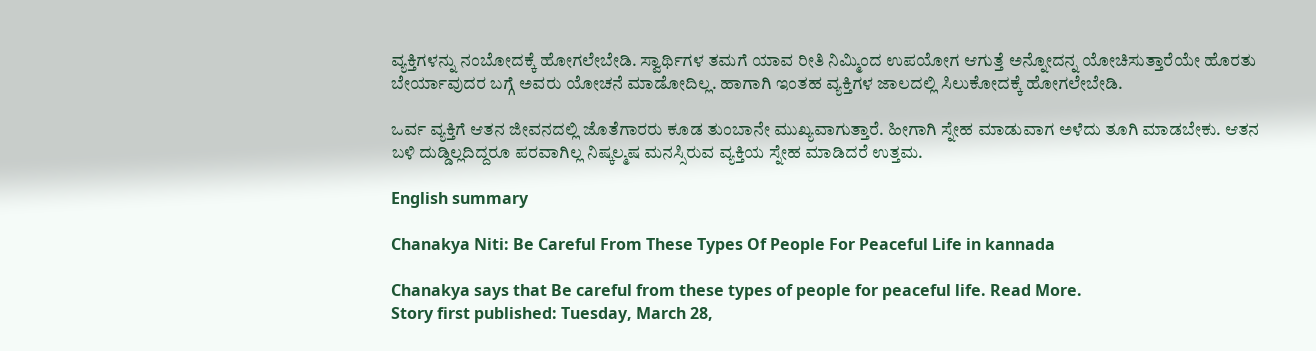ವ್ಯಕ್ತಿಗಳನ್ನು ನಂಬೋದಕ್ಕೆ ಹೋಗಲೇಬೇಡಿ. ಸ್ವಾರ್ಥಿಗಳ ತಮಗೆ ಯಾವ ರೀತಿ ನಿಮ್ಮಿಂದ ಉಪಯೋಗ ಆಗುತ್ತೆ ಅನ್ನೋದನ್ನ ಯೋಚಿಸುತ್ತಾರೆಯೇ ಹೊರತು ಬೇರ್ಯಾವುದರ ಬಗ್ಗೆ ಅವರು ಯೋಚನೆ ಮಾಡೋದಿಲ್ಲ. ಹಾಗಾಗಿ ಇಂತಹ ವ್ಯಕ್ತಿಗಳ ಜಾಲದಲ್ಲಿ ಸಿಲುಕೋದಕ್ಕೆ ಹೋಗಲೇಬೇಡಿ.

ಒರ್ವ ವ್ಯಕ್ತಿಗೆ ಆತನ ಜೀವನದಲ್ಲಿ ಜೊತೆಗಾರರು ಕೂಡ ತುಂಬಾನೇ ಮುಖ್ಯವಾಗುತ್ತಾರೆ. ಹೀಗಾಗಿ ಸ್ನೇಹ ಮಾಡುವಾಗ ಅಳೆದು ತೂಗಿ ಮಾಡಬೇಕು. ಆತನ ಬಳಿ ದುಡ್ಡಿಲ್ಲದಿದ್ದರೂ ಪರವಾಗಿಲ್ಲ ನಿಷ್ಕಲ್ಮಷ ಮನಸ್ಸಿರುವ ವ್ಯಕ್ತಿಯ ಸ್ನೇಹ ಮಾಡಿದರೆ ಉತ್ತಮ.

English summary

Chanakya Niti: Be Careful From These Types Of People For Peaceful Life in kannada

Chanakya says that Be careful from these types of people for peaceful life. Read More.
Story first published: Tuesday, March 28,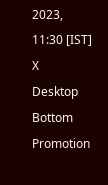2023, 11:30 [IST]
X
Desktop Bottom Promotion